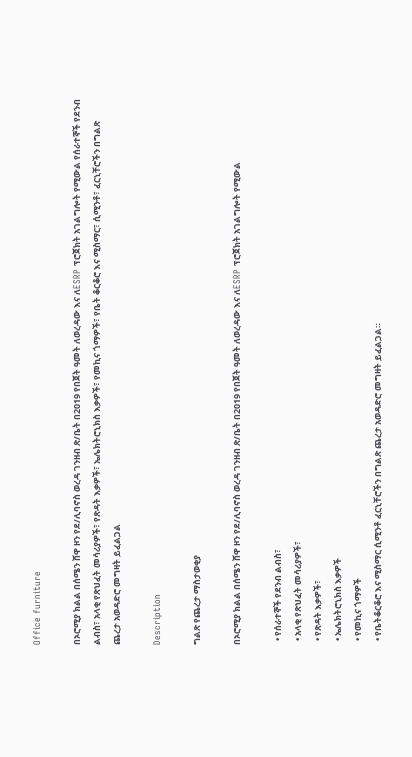Office furniture

በኦሮሚያ ክልል በሰሜን ሸዋ ዞን የደ/ሊባኖስ ወረዳ ገንዘብ ጽ/ቤት በ2019 የበጀት ዓመት ለወረዳው እና ለESRP ፕሮጀክት አገልግሎት የሚውል የሰራተኞች የደንብ ልብስ፣ አላቂ የጽህፈት መሳሪያዎች፣ የጽዳት እቃዎች፣ ኤሌክትሮኒክስ እቃዎች፣ የመኪና ጎማዎች፣ የቤት ቆርቆሮ እና ሚስማር፣ ሲሚንቶ፣ ፈርኒቸሮችን በግልጽ ጨረታ አወዳድሮ መግዛት ይፈልጋል

Description

ግልጽ የጨረታ ማስታወቂያ

በኦሮሚያ ክልል በሰሜን ሸዋ ዞን የደ/ሊባኖስ ወረዳ ገንዘብ ጽ/ቤት በ2019 የበጀት ዓመት ለወረዳው እና ለESRP ፕሮጀክት አገልግሎት የሚውል

  • የሰራተኞች የደንብ ልብስ፣
  • አላቂ የጽህፈት መሳሪያዎች፣
  • የጽዳት እቃዎች፣
  • ኤሌክትሮኒክስ እቃዎች
  • የመኪና ጎማዎች
  • የቤትቆርቆሮ እና ሚስማር ሲሚንቶ ፈርኒቸሮችን በግልጽ ጨረታ አወዳድሮ መግዛት ይፈልጋል።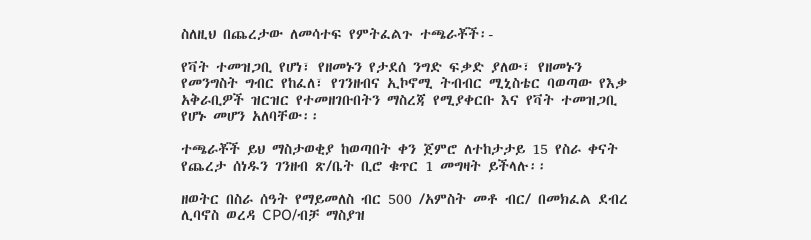ስለዚህ በጨረታው ለመሳተፍ የምትፈልጉ ተጫራቾች፡-

የቫት ተመዝጋቢ የሆነ፣ የዘመኑን የታደሰ ንግድ ፍቃድ ያለው፣ የዘመኑን የመንግስት ግብር የከፈለ፣ የገንዘብና ኢኮኖሚ ትብብር ሚኒስቴር ባወጣው የእቃ አቅራቢዎች ዝርዝር የተመዘገቡበትን ማስረጃ የሚያቀርቡ እና የቫት ተመዝጋቢ የሆኑ መሆን አለባቸው፡፡

ተጫራቾች ይህ ማስታወቂያ ከወጣበት ቀን ጀምሮ ለተከታታይ 15 የስራ ቀናት የጨረታ ሰነዱን ገንዘብ ጽ/ቤት ቢሮ ቁጥር 1 መግዛት ይችላሉ፡፡

ዘወትር በስራ ሰዓት የማይመለስ ብር 500 /አምስት መቶ ብር/ በመክፈል ደብረ ሊባኖስ ወረዳ CPO/ብቻ ማስያዝ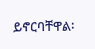ይኖርባቸዋል፡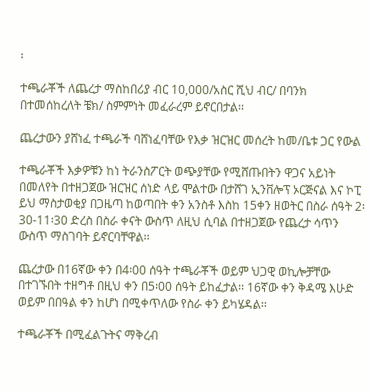፡

ተጫራቾች ለጨረታ ማስከበሪያ ብር 10,000/አስር ሺህ ብር/ በባንክ በተመሰከረለት ቼክ/ ስምምነት መፈራረም ይኖርበታል፡፡

ጨረታውን ያሸነፈ ተጫራች ባሸነፈባቸው የእቃ ዝርዝር መሰረት ከመ/ቤቱ ጋር የውል

ተጫራቾች እቃዎቹን ከነ ትራንስፖርት ወጭያቸው የሚሸጡበትን ዋጋና አይነት በመለየት በተዘጋጀው ዝርዝር ሰነድ ላይ ሞልተው በታሸገ ኢንቨሎፕ ኦርጅናል እና ኮፒ ይህ ማስታወቂያ በጋዜጣ ከወጣበት ቀን አንስቶ እስከ 15ቀን ዘወትር በስራ ሰዓት 2፡30-11፡30 ድረስ በስራ ቀናት ውስጥ ለዚህ ሲባል በተዘጋጀው የጨረታ ሳጥን ውስጥ ማስገባት ይኖርባቸዋል፡፡

ጨረታው በ16ኛው ቀን በ4፡00 ሰዓት ተጫራቾች ወይም ህጋዊ ወኪሎቻቸው በተገኙበት ተዘግቶ በዚህ ቀን በ5፡00 ሰዓት ይከፈታል፡፡ 16ኛው ቀን ቅዳሜ እሁድ ወይም በበዓል ቀን ከሆነ በሚቀጥለው የስራ ቀን ይካሄዳል፡፡

ተጫራቾች በሚፈልጉትና ማቅረብ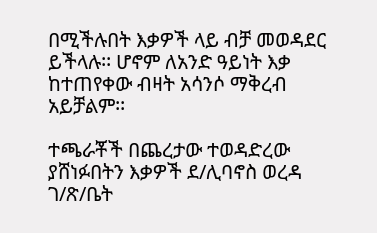በሚችሉበት እቃዎች ላይ ብቻ መወዳደር ይችላሉ፡፡ ሆኖም ለአንድ ዓይነት እቃ ከተጠየቀው ብዛት አሳንሶ ማቅረብ አይቻልም፡፡

ተጫራቾች በጨረታው ተወዳድረው ያሸነፉበትን እቃዎች ደ/ሊባኖስ ወረዳ ገ/ጽ/ቤት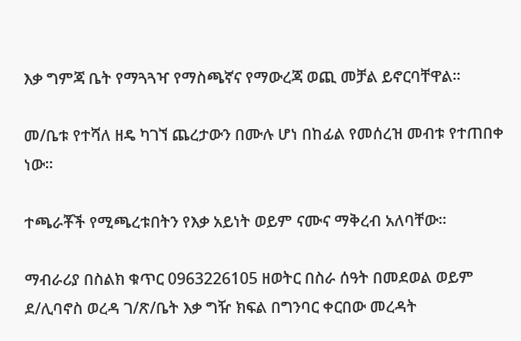እቃ ግምጃ ቤት የማጓጓዣ የማስጫኛና የማውረጃ ወጪ መቻል ይኖርባቸዋል፡፡

መ/ቤቱ የተሻለ ዘዴ ካገኘ ጨረታውን በሙሉ ሆነ በከፊል የመሰረዝ መብቱ የተጠበቀ ነው፡፡

ተጫራቾች የሚጫረቱበትን የእቃ አይነት ወይም ናሙና ማቅረብ አለባቸው፡፡

ማብራሪያ በስልክ ቁጥር 0963226105 ዘወትር በስራ ሰዓት በመደወል ወይም ደ/ሊባኖስ ወረዳ ገ/ጽ/ቤት እቃ ግዥ ክፍል በግንባር ቀርበው መረዳት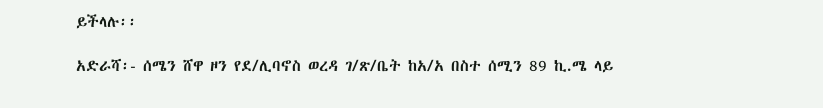ይችላሉ፡፡

አድራሻ፡- ሰሜን ሸዋ ዞን የደ/ሊባኖስ ወረዳ ገ/ጽ/ቤት ከአ/አ በስተ ሰሚን 89 ኪ.ሜ ላይ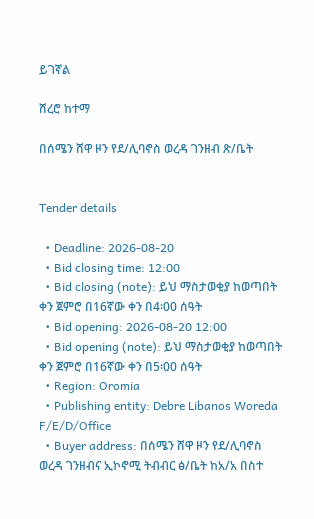ይገኛል

ሸረሮ ከተማ

በሰሜን ሸዋ ዞን የደ/ሊባኖስ ወረዳ ገንዘብ ጽ/ቤት


Tender details

  • Deadline: 2026-08-20
  • Bid closing time: 12:00
  • Bid closing (note): ይህ ማስታወቂያ ከወጣበት ቀን ጀምሮ በ16ኛው ቀን በ4፡00 ሰዓት
  • Bid opening: 2026-08-20 12:00
  • Bid opening (note): ይህ ማስታወቂያ ከወጣበት ቀን ጀምሮ በ16ኛው ቀን በ5፡00 ሰዓት
  • Region: Oromia
  • Publishing entity: Debre Libanos Woreda F/E/D/Office
  • Buyer address: በሰሜን ሸዋ ዞን የደ/ሊባኖስ ወረዳ ገንዘብና ኢኮኖሚ ትብብር ፅ/ቤት ከአ/አ በስተ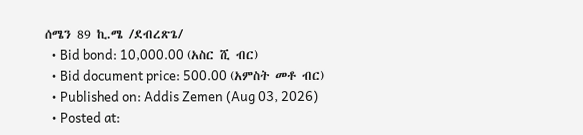ሰሜን 89 ኪ.ሜ /ደብረጽጌ/
  • Bid bond: 10,000.00 (አስር ሺ ብር)
  • Bid document price: 500.00 (አምስት መቶ ብር)
  • Published on: Addis Zemen (Aug 03, 2026)
  • Posted at: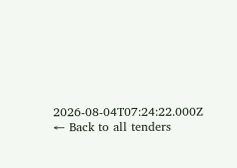2026-08-04T07:24:22.000Z
← Back to all tenders